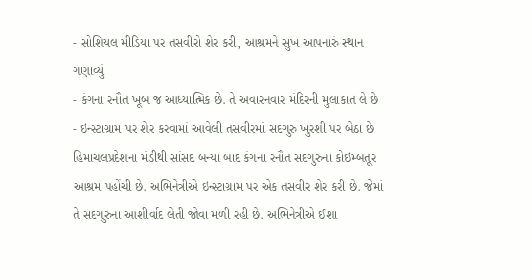- સોશિયલ મીડિયા પર તસવીરો શેર કરી, આશ્રમને સુખ આપનારું સ્થાન ગણાવ્યું
- કંગના રનૌત ખૂબ જ આધ્યાત્મિક છે. તે અવારનવાર મંદિરની મુલાકાત લે છે
- ઇન્સ્ટાગ્રામ પર શેર કરવામાં આવેલી તસવીરમાં સદગુરુ ખુરશી પર બેઠા છે
હિમાચલપ્રદેશના મંડીથી સાંસદ બન્યા બાદ કંગના રનૌત સદગુરુના કોઇમ્બતૂર આશ્રમ પહોંચી છે. અભિનેત્રીએ ઇન્સ્ટાગ્રામ પર એક તસવીર શેર કરી છે. જેમાં તે સદગુરુના આશીર્વાદ લેતી જોવા મળી રહી છે. અભિનેત્રીએ ઈશા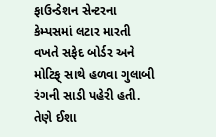ફાઉન્ડેશન સેન્ટરના કેમ્પસમાં લટાર મારતી વખતે સફેદ બોર્ડર અને મોટિફ્ સાથે હળવા ગુલાબી રંગની સાડી પહેરી હતી.
તેણે ઈશા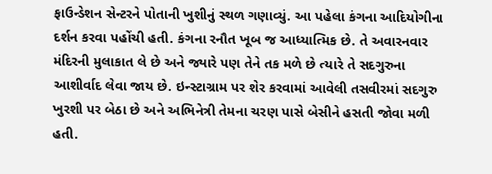ફાઉન્ડેશન સેન્ટરને પોતાની ખુશીનું સ્થળ ગણાવ્યું. આ પહેલા કંગના આદિયોગીના દર્શન કરવા પહોંચી હતી. કંગના રનૌત ખૂબ જ આધ્યાત્મિક છે. તે અવારનવાર મંદિરની મુલાકાત લે છે અને જ્યારે પણ તેને તક મળે છે ત્યારે તે સદગુરુના આશીર્વાદ લેવા જાય છે. ઇન્સ્ટાગ્રામ પર શેર કરવામાં આવેલી તસવીરમાં સદગુરુ ખુરશી પર બેઠા છે અને અભિનેત્રી તેમના ચરણ પાસે બેસીને હસતી જોવા મળી હતી.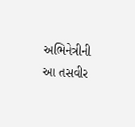અભિનેત્રીની આ તસવીર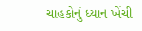ચાહકોનું ધ્યાન ખેંચી